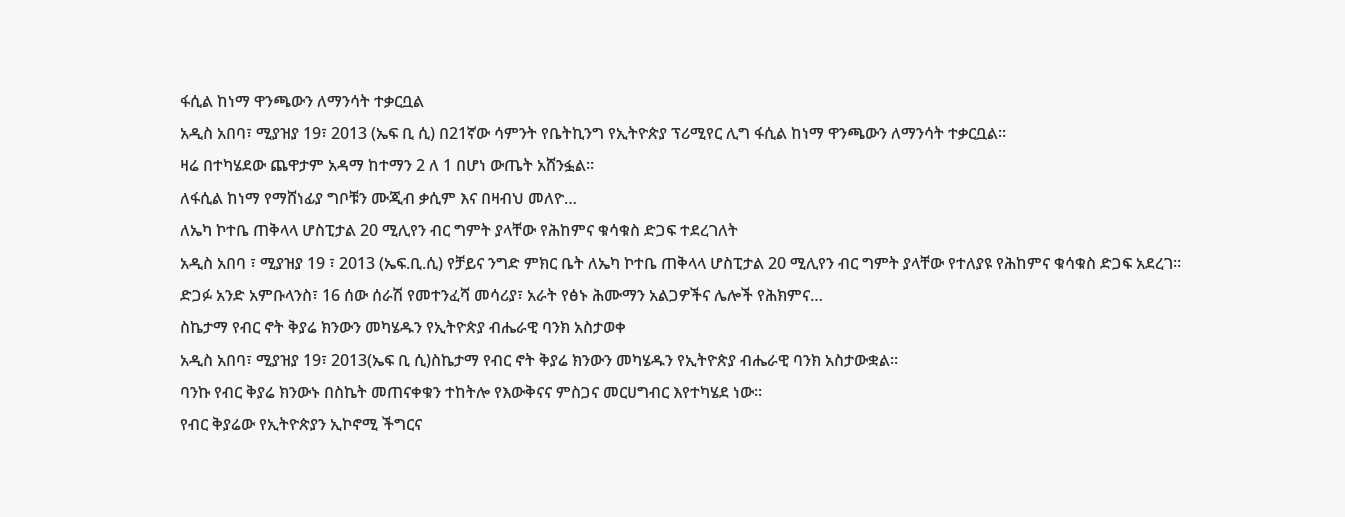ፋሲል ከነማ ዋንጫውን ለማንሳት ተቃርቧል
አዲስ አበባ፣ ሚያዝያ 19፣ 2013 (ኤፍ ቢ ሲ) በ21ኛው ሳምንት የቤትኪንግ የኢትዮጵያ ፕሪሚየር ሊግ ፋሲል ከነማ ዋንጫውን ለማንሳት ተቃርቧል፡፡
ዛሬ በተካሄደው ጨዋታም አዳማ ከተማን 2 ለ 1 በሆነ ውጤት አሸንፏል፡፡
ለፋሲል ከነማ የማሸነፊያ ግቦቹን ሙጂብ ቃሲም እና በዛብህ መለዮ…
ለኤካ ኮተቤ ጠቅላላ ሆስፒታል 20 ሚሊየን ብር ግምት ያላቸው የሕከምና ቁሳቁስ ድጋፍ ተደረገለት
አዲስ አበባ ፣ ሚያዝያ 19 ፣ 2013 (ኤፍ.ቢ.ሲ) የቻይና ንግድ ምክር ቤት ለኤካ ኮተቤ ጠቅላላ ሆስፒታል 20 ሚሊየን ብር ግምት ያላቸው የተለያዩ የሕከምና ቁሳቁስ ድጋፍ አደረገ።
ድጋፉ አንድ አምቡላንስ፣ 16 ሰው ሰራሽ የመተንፈሻ መሳሪያ፣ አራት የፅኑ ሕሙማን አልጋዎችና ሌሎች የሕክምና…
ስኬታማ የብር ኖት ቅያሬ ክንውን መካሄዱን የኢትዮጵያ ብሔራዊ ባንክ አስታወቀ
አዲስ አበባ፣ ሚያዝያ 19፣ 2013(ኤፍ ቢ ሲ)ስኬታማ የብር ኖት ቅያሬ ክንውን መካሄዱን የኢትዮጵያ ብሔራዊ ባንክ አስታውቋል።
ባንኩ የብር ቅያሬ ክንውኑ በስኬት መጠናቀቁን ተከትሎ የእውቅናና ምስጋና መርሀግብር እየተካሄደ ነው።
የብር ቅያሬው የኢትዮጵያን ኢኮኖሚ ችግርና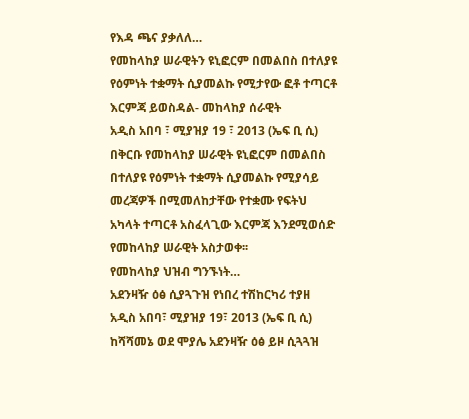የእዳ ጫና ያቃለለ…
የመከላከያ ሠራዊትን ዩኒፎርም በመልበስ በተለያዩ የዕምነት ተቋማት ሲያመልኩ የሚታየው ፎቶ ተጣርቶ እርምጃ ይወስዳል- መከላከያ ሰራዊት
አዲስ አበባ ፣ ሚያዝያ 19 ፣ 2013 (ኤፍ ቢ ሲ) በቅርቡ የመከላከያ ሠራዊት ዩኒፎርም በመልበስ በተለያዩ የዕምነት ተቋማት ሲያመልኩ የሚያሳይ መረጃዎች በሚመለከታቸው የተቋሙ የፍትህ አካላት ተጣርቶ አስፈላጊው እርምጃ እንደሚወሰድ የመከላከያ ሠራዊት አስታወቀ፡፡
የመከላከያ ህዝብ ግንኙነት…
አደንዛዥ ዕፅ ሲያጓጉዝ የነበረ ተሽከርካሪ ተያዘ
አዲስ አበባ፣ ሚያዝያ 19፣ 2013 (ኤፍ ቢ ሲ) ከሻሻመኔ ወደ ሞያሌ አደንዛዥ ዕፅ ይዞ ሲጓጓዝ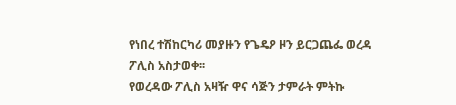የነበረ ተሽከርካሪ መያዙን የጌዴዖ ዞን ይርጋጨፌ ወረዳ ፖሊስ አስታወቀ፡፡
የወረዳው ፖሊስ አዛዥ ዋና ሳጅን ታምራት ምትኩ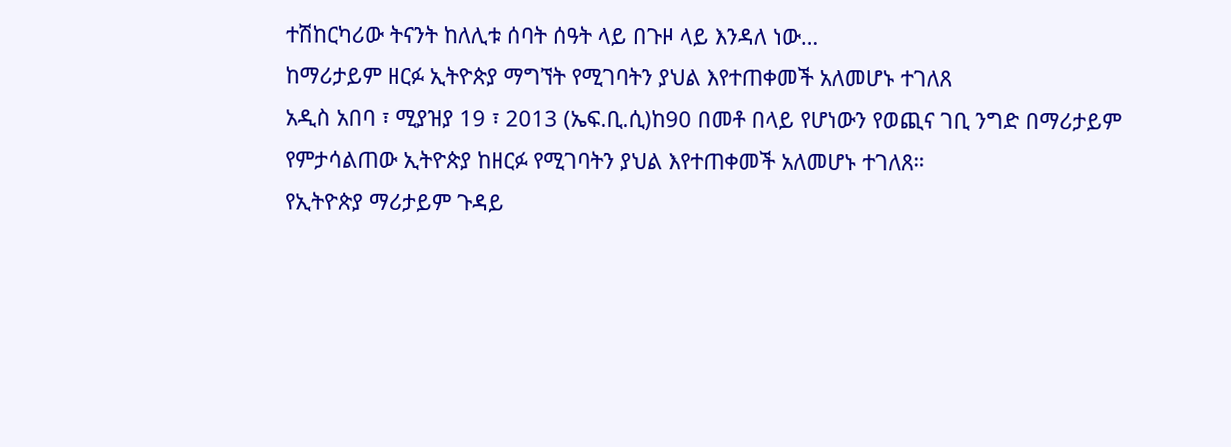ተሽከርካሪው ትናንት ከለሊቱ ሰባት ሰዓት ላይ በጉዞ ላይ እንዳለ ነው…
ከማሪታይም ዘርፉ ኢትዮጵያ ማግኘት የሚገባትን ያህል እየተጠቀመች አለመሆኑ ተገለጸ
አዲስ አበባ ፣ ሚያዝያ 19 ፣ 2013 (ኤፍ.ቢ.ሲ)ከ90 በመቶ በላይ የሆነውን የወጪና ገቢ ንግድ በማሪታይም የምታሳልጠው ኢትዮጵያ ከዘርፉ የሚገባትን ያህል እየተጠቀመች አለመሆኑ ተገለጸ።
የኢትዮጵያ ማሪታይም ጉዳይ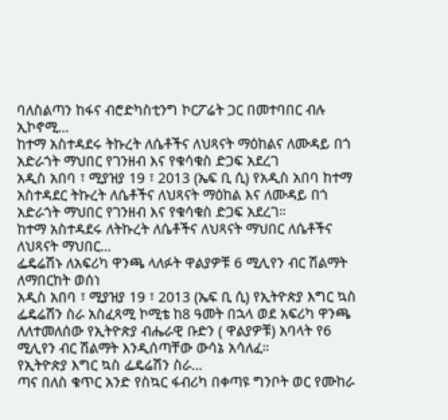ባለስልጣን ከፋና ብሮድካስቲንግ ኮርፖሬት ጋር በመተባበር ብሉ ኢኮኖሚ…
ከተማ አስተዳደሩ ትኩረት ለሴቶችና ለህጻናት ማዕከልና ለሙዳይ በጎ አድራጎት ማህበር የገንዘብ እና የቁሳቁስ ድጋፍ አደረገ
አዲስ አበባ ፣ ሚያዝያ 19 ፣ 2013 (ኤፍ ቢ ሲ) የአዲስ አበባ ከተማ አስተዳደር ትኩረት ለሴቶችና ለህጻናት ማዕከል እና ለሙዳይ በጎ አድራጎት ማህበር የገንዘብ እና የቁሳቁስ ድጋፍ አደረገ።
ከተማ አስተዳደሩ ለትኩረት ለሴቶችና ለህጻናት ማህበር ለሴቶችና ለህጻናት ማህበር…
ፌዴሬሽኑ ለአፍሪካ ዋንጫ ላለፉት ዋልያዎቹ 6 ሚሊየን ብር ሽልማት ለማበርከት ወሰነ
አዲስ አበባ ፣ ሚያዝያ 19 ፣ 2013 (ኤፍ ቢ ሲ) የኢትዮጵያ እግር ኳስ ፌዴሬሽን ስራ አስፈጻሚ ኮሚቴ ከ8 ዓመት በኋላ ወደ አፍሪካ ዋንጫ ለለተመለሰው የኢትዮጵያ ብሔራዊ ቡድን ( ዋልያዎቹ) አባላት የ6 ሚሊየን ብር ሽልማት እንዲሰጣቸው ውሳኔ አሳለፈ።
የኢትዮጵያ እግር ኳስ ፌዴሬሽን ስራ…
ጣና በለስ ቁጥር አንድ የስኳር ፋብሪካ በቀጣዩ ግንቦት ወር የሙከራ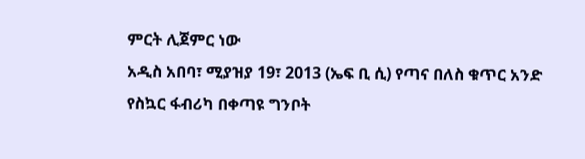ምርት ሊጀምር ነው
አዲስ አበባ፣ ሚያዝያ 19፣ 2013 (ኤፍ ቢ ሲ) የጣና በለስ ቁጥር አንድ የስኳር ፋብሪካ በቀጣዩ ግንቦት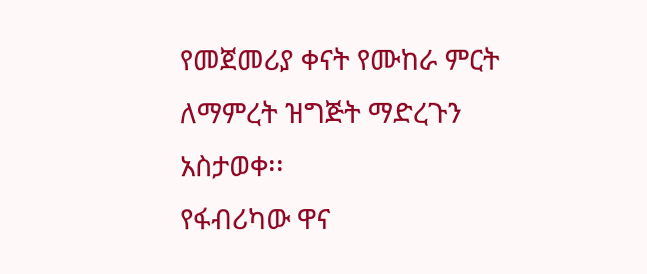የመጀመሪያ ቀናት የሙከራ ምርት ለማምረት ዝግጅት ማድረጉን አስታወቀ፡፡
የፋብሪካው ዋና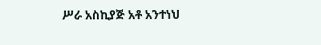ሥራ አስኪያጅ አቶ አንተነህ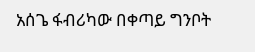አሰጌ ፋብሪካው በቀጣይ ግንቦት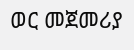ወር መጀመሪያ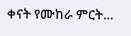ቀናት የሙከራ ምርት…